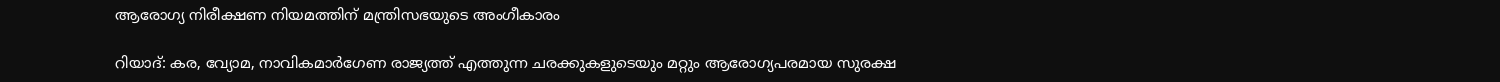ആരോഗ്യ നിരീക്ഷണ നിയമത്തിന് മന്ത്രിസഭയുടെ അംഗീകാരം

റിയാദ്: കര, വ്യോമ, നാവികമാര്‍ഗേണ രാജ്യത്ത് എത്തുന്ന ചരക്കുകളുടെയും മറ്റും ആരോഗ്യപരമായ സുരക്ഷ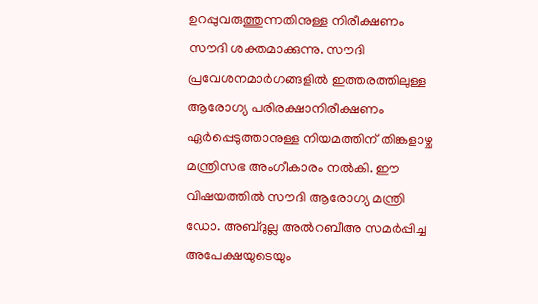ഉറപ്പുവരുത്തുന്നതിനുള്ള നിരീക്ഷണം സൗദി ശക്തമാക്കുന്നു. സൗദി പ്രവേശനമാര്‍ഗങ്ങളില്‍ ഇത്തരത്തിലുള്ള ആരോഗ്യ പരിരക്ഷാനിരീക്ഷണം ഏര്‍പ്പെടുത്താനുള്ള നിയമത്തിന് തിങ്കളാഴ്ച മന്ത്രിസഭ അംഗീകാരം നല്‍കി. ഈ വിഷയത്തില്‍ സൗദി ആരോഗ്യ മന്ത്രി ഡോ. അബ്ദുല്ല അല്‍റബീഅ സമര്‍പ്പിച്ച അപേക്ഷയുടെയും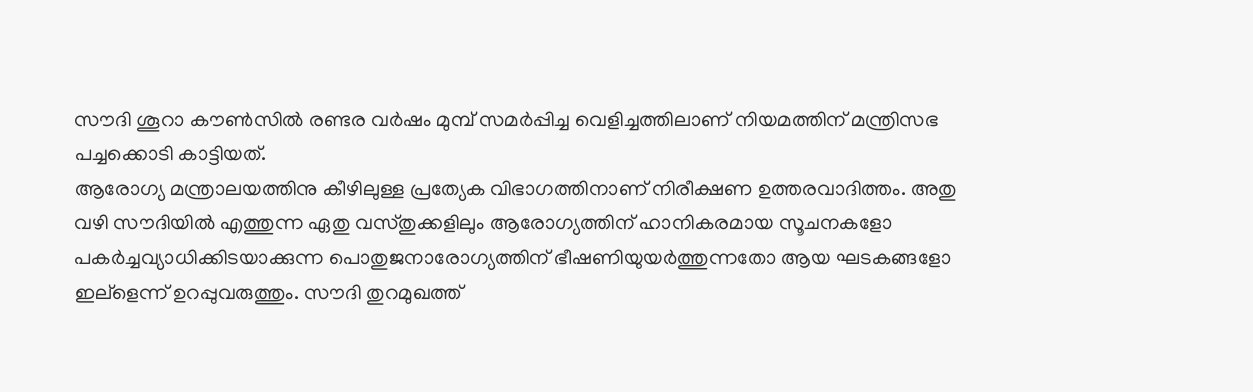സൗദി ശൂറാ കൗണ്‍സില്‍ രണ്ടര വര്‍ഷം മുമ്പ് സമര്‍പ്പിച്ച വെളിച്ചത്തിലാണ് നിയമത്തിന് മന്ത്രിസഭ പച്ചക്കൊടി കാട്ടിയത്.
ആരോഗ്യ മന്ത്രാലയത്തിനു കീഴിലുള്ള പ്രത്യേക വിഭാഗത്തിനാണ് നിരീക്ഷണ ഉത്തരവാദിത്തം. അതു വഴി സൗദിയില്‍ എത്തുന്ന ഏതു വസ്തുക്കളിലും ആരോഗ്യത്തിന് ഹാനികരമായ സൂചനകളോ പകര്‍ച്ചവ്യാധിക്കിടയാക്കുന്ന പൊതുജനാരോഗ്യത്തിന് ഭീഷണിയുയര്‍ത്തുന്നതോ ആയ ഘടകങ്ങളോ ഇല്ളെന്ന് ഉറപ്പുവരുത്തും. സൗദി തുറമുഖത്ത്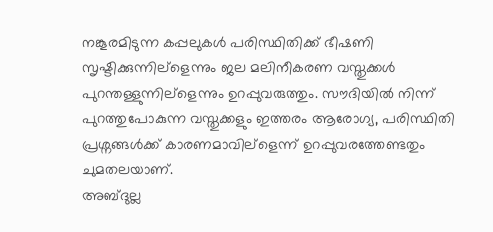നങ്കൂരമിടുന്ന കപ്പലുകള്‍ പരിസ്ഥിതിക്ക് ഭീഷണി സൃഷ്ടിക്കുന്നില്ളെന്നും ജല മലിനീകരണ വസ്തുക്കള്‍ പുറന്തള്ളുന്നില്ളെന്നും ഉറപ്പുവരുത്തും. സൗദിയില്‍ നിന്ന് പുറത്തുപോകുന്ന വസ്തുക്കളും ഇത്തരം ആരോഗ്യ, പരിസ്ഥിതി പ്രശ്നങ്ങള്‍ക്ക് കാരണമാവില്ളെന്ന് ഉറപ്പുവരത്തേണ്ടതും ചുമതലയാണ്.
അബ്ദുല്ല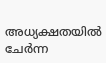അധ്യക്ഷതയില്‍ ചേര്‍ന്ന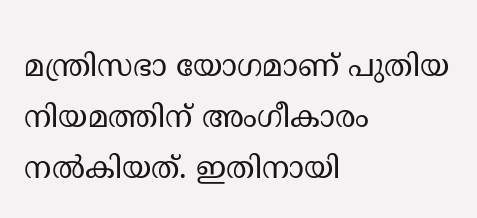മന്ത്രിസഭാ യോഗമാണ് പുതിയ നിയമത്തിന് അംഗീകാരം നല്‍കിയത്. ഇതിനായി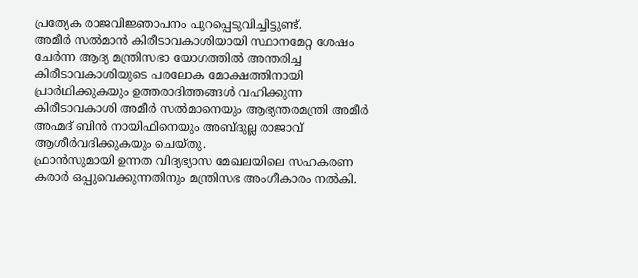പ്രത്യേക രാജവിജ്ഞാപനം പുറപ്പെടുവിച്ചിട്ടുണ്ട്.
അമീര്‍ സല്‍മാന്‍ കിരീടാവകാശിയായി സ്ഥാനമേറ്റ ശേഷം ചേര്‍ന്ന ആദ്യ മന്ത്രിസഭാ യോഗത്തില്‍ അന്തരിച്ച കിരീടാവകാശിയുടെ പരലോക മോക്ഷത്തിനായി പ്രാര്‍ഥിക്കുകയും ഉത്തരാദിത്തങ്ങള്‍ വഹിക്കുന്ന കിരീടാവകാശി അമീര്‍ സല്‍മാനെയും ആഭ്യന്തരമന്ത്രി അമീര്‍ അഹ്മദ് ബിന്‍ നായിഫിനെയും അബ്ദുല്ല രാജാവ് ആശീര്‍വദിക്കുകയും ചെയ്തു.
ഫ്രാന്‍സുമായി ഉന്നത വിദ്യഭ്യാസ മേഖലയിലെ സഹകരണ കരാര്‍ ഒപ്പുവെക്കുന്നതിനും മന്ത്രിസഭ അംഗീകാരം നല്‍കി.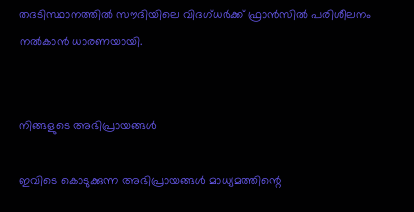തദടിസ്ഥാനത്തില്‍ സൗദിയിലെ വിദഗ്ധര്‍ക്ക് ഫ്രാന്‍സില്‍ പരിശീലനം നല്‍കാന്‍ ധാരണയായി.


നിങ്ങളുടെ അഭിപ്രായങ്ങള്‍

ഇവിടെ കൊടുക്കുന്ന അഭിപ്രായങ്ങള്‍ മാധ്യമത്തിന്റെ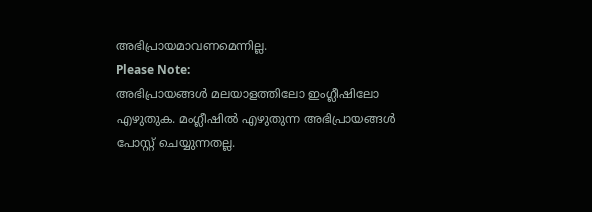അഭിപ്രായമാവണമെന്നില്ല.
Please Note:
അഭിപ്രായങ്ങള്‍ മലയാളത്തിലോ ഇംഗ്ലീഷിലോ എഴുതുക. മംഗ്ലീഷില്‍ എഴുതുന്ന അഭിപ്രായങ്ങള്‍ പോസ്റ്റ് ചെയ്യുന്നതല്ല.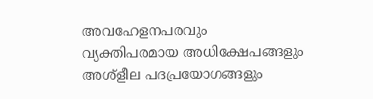അവഹേളനപരവും വ്യക്തിപരമായ അധിക്ഷേപങ്ങളും അശ്ളീല പദപ്രയോഗങ്ങളും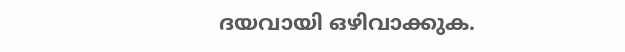ദയവായി ഒഴിവാക്കുക.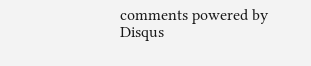comments powered by Disqus